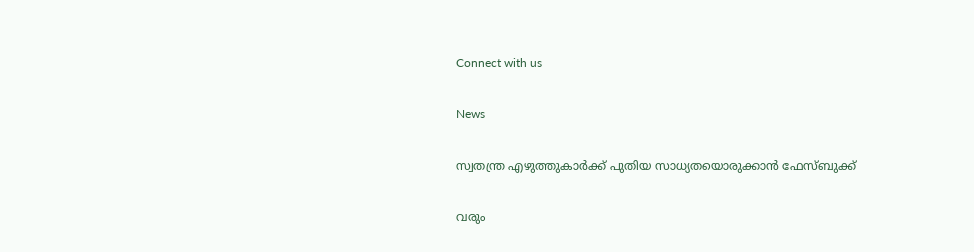Connect with us

News

സ്വതന്ത്ര എഴുത്തുകാര്‍ക്ക് പുതിയ സാധ്യതയൊരുക്കാന്‍ ഫേസ്ബുക്ക്

വരും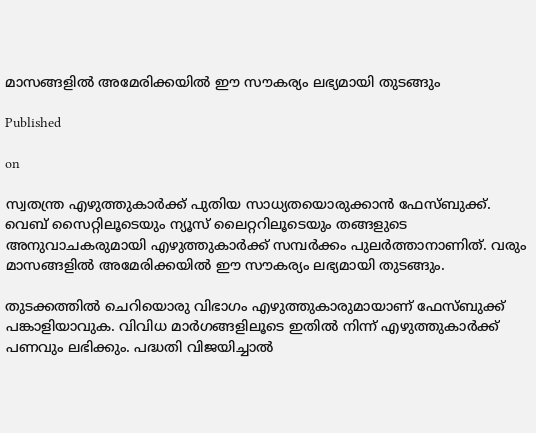മാസങ്ങളില്‍ അമേരിക്കയില്‍ ഈ സൗകര്യം ലഭ്യമായി തുടങ്ങും

Published

on

സ്വതന്ത്ര എഴുത്തുകാര്‍ക്ക് പുതിയ സാധ്യതയൊരുക്കാന്‍ ഫേസ്ബുക്ക്. വെബ് സൈറ്റിലൂടെയും ന്യൂസ് ലൈറ്ററിലൂടെയും തങ്ങളുടെ അനുവാചകരുമായി എഴുത്തുകാര്‍ക്ക് സമ്പര്‍ക്കം പുലര്‍ത്താനാണിത്. വരും മാസങ്ങളില്‍ അമേരിക്കയില്‍ ഈ സൗകര്യം ലഭ്യമായി തുടങ്ങും.

തുടക്കത്തില്‍ ചെറിയൊരു വിഭാഗം എഴുത്തുകാരുമായാണ് ഫേസ്ബുക്ക് പങ്കാളിയാവുക. വിവിധ മാര്‍ഗങ്ങളിലൂടെ ഇതില്‍ നിന്ന് എഴുത്തുകാര്‍ക്ക് പണവും ലഭിക്കും. പദ്ധതി വിജയിച്ചാല്‍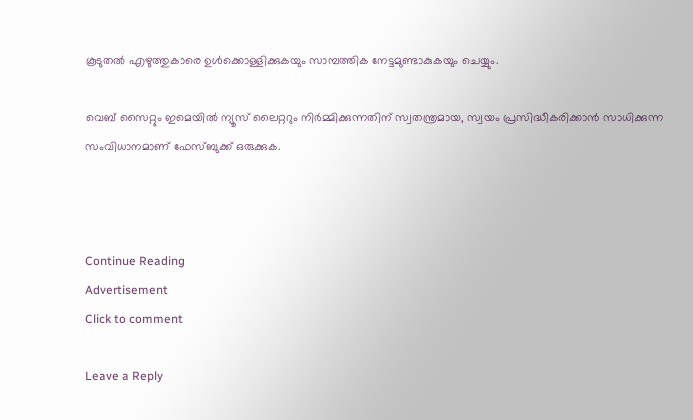കൂടുതല്‍ എഴുത്തുകാരെ ഉള്‍ക്കൊള്ളിക്കുകയും സാമ്പത്തിക നേട്ടമുണ്ടാകുകയും ചെയ്യും.

വെബ് സൈറ്റും ഇമെയില്‍ ന്യൂസ് ലൈറ്ററും നിര്‍മ്മിക്കുന്നതിന് സ്വതന്ത്രമായ, സ്വയം പ്രസിദ്ധീകരിക്കാന്‍ സാധിക്കുന്ന സംവിധാനമാണ് ഫേസ്ബുക്ക് ഒരുക്കുക.



Continue Reading
Advertisement
Click to comment

Leave a Reply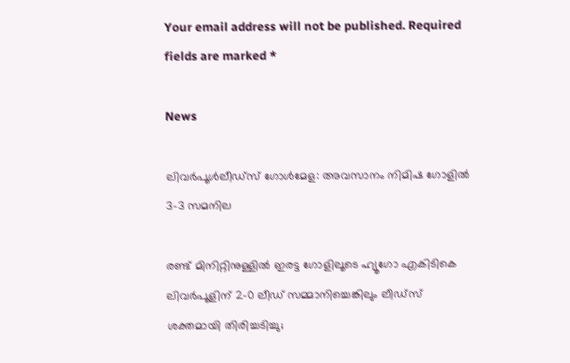Your email address will not be published. Required fields are marked *

News

ലിവര്‍പൂള്‍ലീഡ്‌സ് ഗോള്‍മേള: അവസാനം നിമിഷ ഗോളില്‍ 3-3 സമനില

രണ്ട് മിനിറ്റിനുള്ളില്‍ ഇരട്ട ഗോളിലൂടെ ഹ്യൂഗോ എകിടികെ ലിവര്‍പൂളിന് 2-0 ലീഡ് സമ്മാനിച്ചെങ്കിലും ലീഡ്‌സ് ശക്തമായി തിരിച്ചടിച്ചു;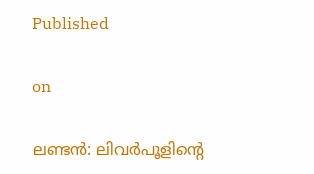Published

on

ലണ്ടന്‍: ലിവര്‍പൂളിന്റെ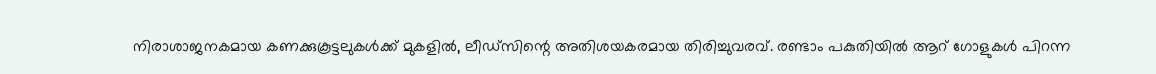നിരാശാജനകമായ കണക്കുകൂട്ടലുകള്‍ക്ക് മുകളില്‍, ലീഡ്‌സിന്റെ അതിശയകരമായ തിരിച്ചുവരവ്. രണ്ടാം പകുതിയില്‍ ആറ് ഗോളുകള്‍ പിറന്ന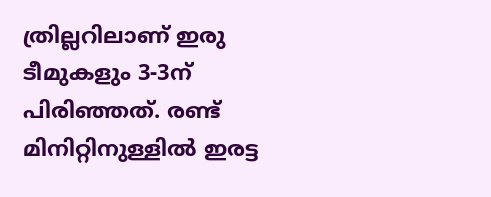ത്രില്ലറിലാണ് ഇരു ടീമുകളും 3-3ന് പിരിഞ്ഞത്. രണ്ട് മിനിറ്റിനുള്ളില്‍ ഇരട്ട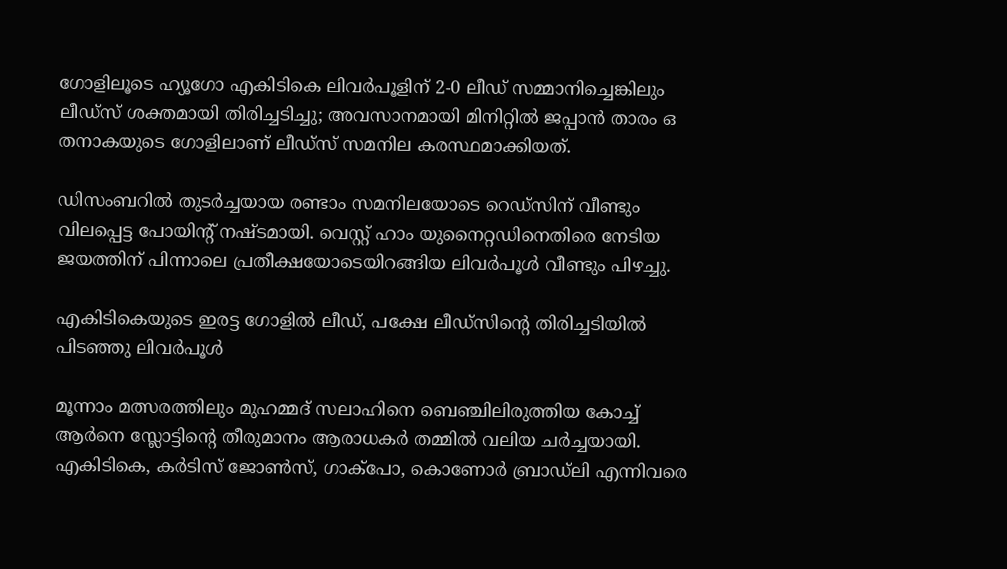ഗോളിലൂടെ ഹ്യൂഗോ എകിടികെ ലിവര്‍പൂളിന് 2-0 ലീഡ് സമ്മാനിച്ചെങ്കിലും ലീഡ്‌സ് ശക്തമായി തിരിച്ചടിച്ചു; അവസാനമായി മിനിറ്റില്‍ ജപ്പാന്‍ താരം ഒ തനാകയുടെ ഗോളിലാണ് ലീഡ്‌സ് സമനില കരസ്ഥമാക്കിയത്.

ഡിസംബറില്‍ തുടര്‍ച്ചയായ രണ്ടാം സമനിലയോടെ റെഡ്‌സിന് വീണ്ടും വിലപ്പെട്ട പോയിന്റ് നഷ്ടമായി. വെസ്റ്റ് ഹാം യുനൈറ്റഡിനെതിരെ നേടിയ ജയത്തിന് പിന്നാലെ പ്രതീക്ഷയോടെയിറങ്ങിയ ലിവര്‍പൂള്‍ വീണ്ടും പിഴച്ചു.

എകിടികെയുടെ ഇരട്ട ഗോളില്‍ ലീഡ്, പക്ഷേ ലീഡ്‌സിന്റെ തിരിച്ചടിയില്‍ പിടഞ്ഞു ലിവര്‍പൂള്‍

മൂന്നാം മത്സരത്തിലും മുഹമ്മദ് സലാഹിനെ ബെഞ്ചിലിരുത്തിയ കോച്ച് ആര്‍നെ സ്ലോട്ടിന്റെ തീരുമാനം ആരാധകര്‍ തമ്മില്‍ വലിയ ചര്‍ച്ചയായി. എകിടികെ, കര്‍ടിസ് ജോണ്‍സ്, ഗാക്‌പോ, കൊണോര്‍ ബ്രാഡ്‌ലി എന്നിവരെ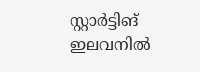സ്റ്റാര്‍ട്ടിങ് ഇലവനില്‍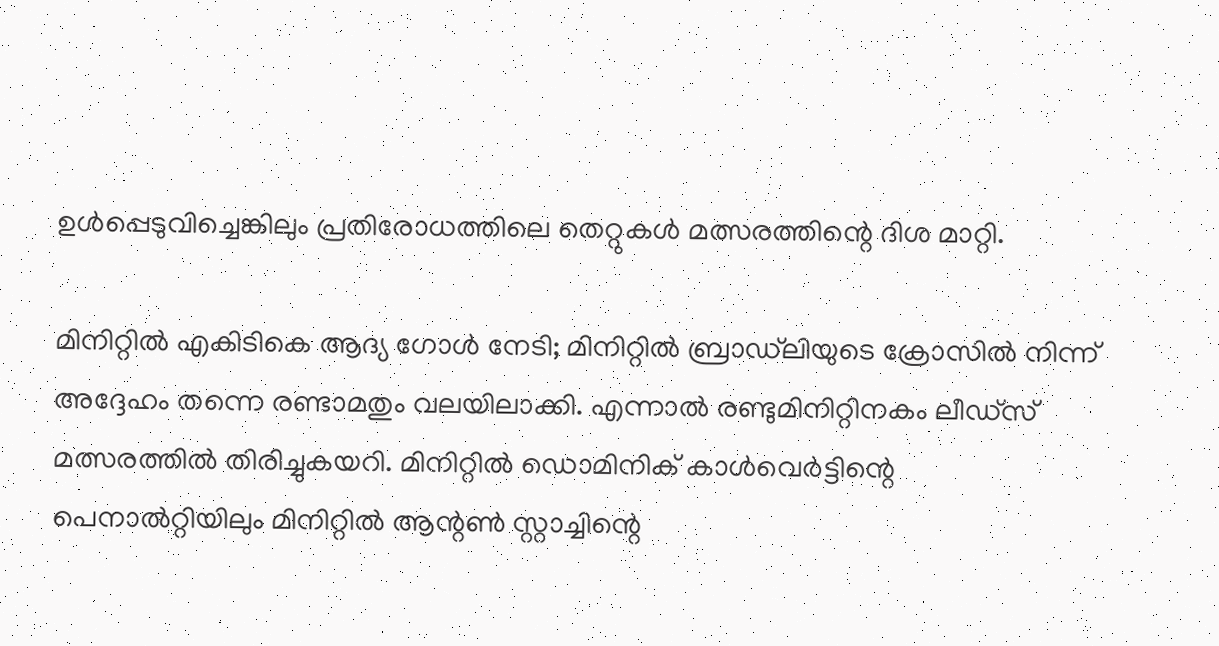ഉള്‍പ്പെടുവിച്ചെങ്കിലും പ്രതിരോധത്തിലെ തെറ്റുകള്‍ മത്സരത്തിന്റെ ദിശ മാറ്റി.

മിനിറ്റില്‍ എകിടികെ ആദ്യ ഗോള്‍ നേടി; മിനിറ്റില്‍ ബ്രാഡ്‌ലിയുടെ ക്രോസില്‍ നിന്ന് അദ്ദേഹം തന്നെ രണ്ടാമതും വലയിലാക്കി. എന്നാല്‍ രണ്ടുമിനിറ്റിനകം ലീഡ്‌സ് മത്സരത്തില്‍ തിരിച്ചുകയറി. മിനിറ്റില്‍ ഡൊമിനിക് കാള്‍വെര്‍ട്ടിന്റെ പെനാല്‍റ്റിയിലും മിനിറ്റില്‍ ആന്റണ്‍ സ്റ്റാച്ചിന്റെ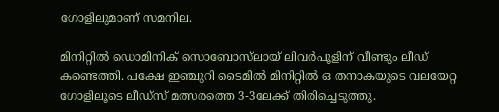ഗോളിലുമാണ് സമനില.

മിനിറ്റില്‍ ഡൊമിനിക് സൊബോസ്‌ലായ് ലിവര്‍പൂളിന് വീണ്ടും ലീഡ് കണ്ടെത്തി. പക്ഷേ ഇഞ്ചുറി ടൈമില്‍ മിനിറ്റില്‍ ഒ തനാകയുടെ വലയേറ്റ ഗോളിലൂടെ ലീഡ്‌സ് മത്സരത്തെ 3-3ലേക്ക് തിരിച്ചെടുത്തു.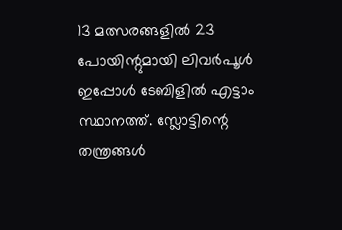13 മത്സരങ്ങളില്‍ 23 പോയിന്റുമായി ലിവര്‍പൂള്‍ ഇപ്പോള്‍ ടേബിളില്‍ എട്ടാം സ്ഥാനത്ത്. സ്ലോട്ടിന്റെ തന്ത്രങ്ങള്‍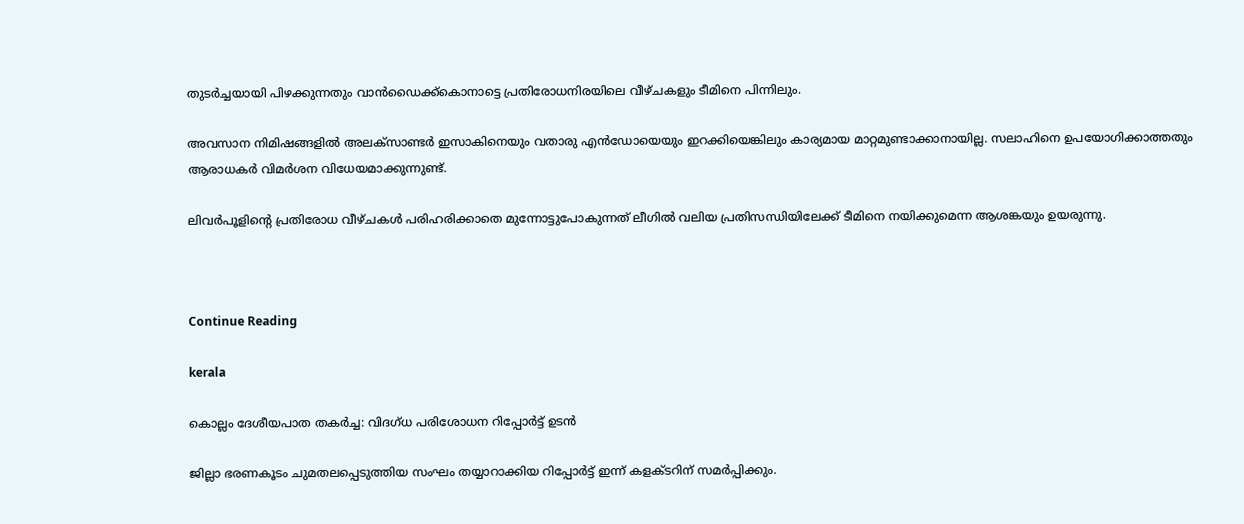തുടര്‍ച്ചയായി പിഴക്കുന്നതും വാന്‍ഡൈക്ക്‌കൊനാട്ടെ പ്രതിരോധനിരയിലെ വീഴ്ചകളും ടീമിനെ പിന്നിലും.

അവസാന നിമിഷങ്ങളില്‍ അലക്‌സാണ്ടര്‍ ഇസാകിനെയും വതാരു എന്‍ഡോയെയും ഇറക്കിയെങ്കിലും കാര്യമായ മാറ്റമുണ്ടാക്കാനായില്ല. സലാഹിനെ ഉപയോഗിക്കാത്തതും ആരാധകര്‍ വിമര്‍ശന വിധേയമാക്കുന്നുണ്ട്.

ലിവര്‍പൂളിന്റെ പ്രതിരോധ വീഴ്ചകള്‍ പരിഹരിക്കാതെ മുന്നോട്ടുപോകുന്നത് ലീഗില്‍ വലിയ പ്രതിസന്ധിയിലേക്ക് ടീമിനെ നയിക്കുമെന്ന ആശങ്കയും ഉയരുന്നു.



Continue Reading

kerala

കൊല്ലം ദേശീയപാത തകര്‍ച്ച: വിദഗ്ധ പരിശോധന റിപ്പോര്‍ട്ട് ഉടന്‍

ജില്ലാ ഭരണകൂടം ചുമതലപ്പെടുത്തിയ സംഘം തയ്യാറാക്കിയ റിപ്പോര്‍ട്ട് ഇന്ന് കളക്ടറിന് സമര്‍പ്പിക്കും.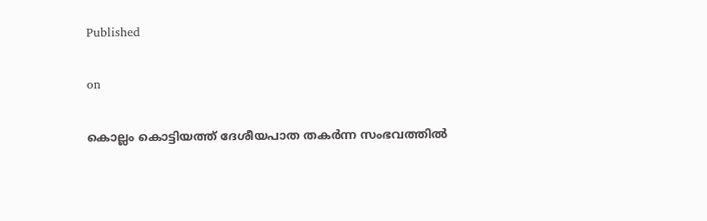Published

on

കൊല്ലം കൊട്ടിയത്ത് ദേശീയപാത തകര്‍ന്ന സംഭവത്തില്‍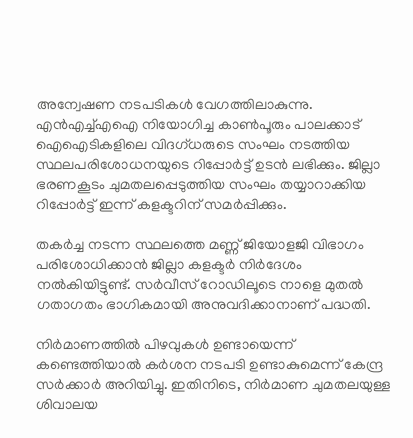അന്വേഷണ നടപടികള്‍ വേഗത്തിലാകുന്നു. എന്‍എച്ച്എഐ നിയോഗിച്ച കാണ്‍പൂരും പാലക്കാട് ഐഐടികളിലെ വിദഗ്ധരുടെ സംഘം നടത്തിയ സ്ഥലപരിശോധനയുടെ റിപ്പോര്‍ട്ട് ഉടന്‍ ലഭിക്കും. ജില്ലാ ഭരണകൂടം ചുമതലപ്പെടുത്തിയ സംഘം തയ്യാറാക്കിയ റിപ്പോര്‍ട്ട് ഇന്ന് കളക്ടറിന് സമര്‍പ്പിക്കും.

തകര്‍ച്ച നടന്ന സ്ഥലത്തെ മണ്ണ് ജിയോളജി വിഭാഗം പരിശോധിക്കാന്‍ ജില്ലാ കളക്ടര്‍ നിര്‍ദേശം നല്‍കിയിട്ടുണ്ട്. സര്‍വീസ് റോഡിലൂടെ നാളെ മുതല്‍ ഗതാഗതം ഭാഗികമായി അനുവദിക്കാനാണ് പദ്ധതി.

നിര്‍മാണത്തില്‍ പിഴവുകള്‍ ഉണ്ടായെന്ന് കണ്ടെത്തിയാല്‍ കര്‍ശന നടപടി ഉണ്ടാകുമെന്ന് കേന്ദ്ര സര്‍ക്കാര്‍ അറിയിച്ചു. ഇതിനിടെ, നിര്‍മാണ ചുമതലയുള്ള ശിവാലയ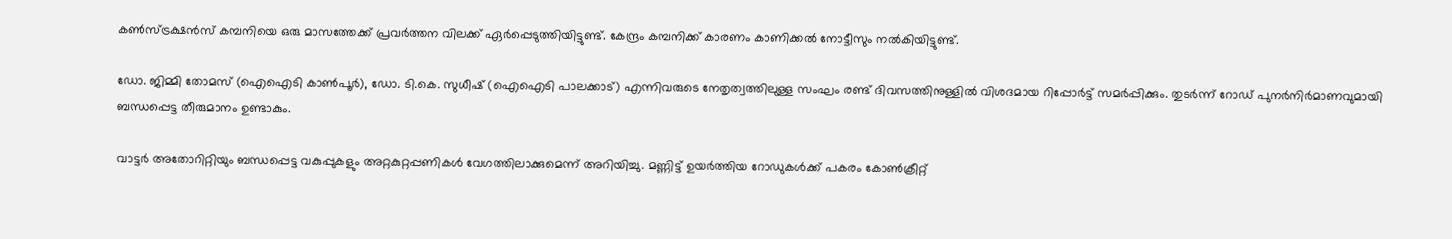കണ്‍സ്ട്രക്ഷന്‍സ് കമ്പനിയെ ഒരു മാസത്തേക്ക് പ്രവര്‍ത്തന വിലക്ക് ഏര്‍പ്പെടുത്തിയിട്ടുണ്ട്. കേന്ദ്രം കമ്പനിക്ക് കാരണം കാണിക്കല്‍ നോട്ടീസും നല്‍കിയിട്ടുണ്ട്.

ഡോ. ജിമ്മി തോമസ് (ഐഐടി കാണ്‍പൂര്‍), ഡോ. ടി.കെ. സുധീഷ് (ഐഐടി പാലക്കാട്) എന്നിവരുടെ നേതൃത്വത്തിലുള്ള സംഘം രണ്ട് ദിവസത്തിനുള്ളില്‍ വിശദമായ റിപ്പോര്‍ട്ട് സമര്‍പ്പിക്കും. തുടര്‍ന്ന് റോഡ് പുനര്‍നിര്‍മാണവുമായി ബന്ധപ്പെട്ട തീരുമാനം ഉണ്ടാകും.

വാട്ടര്‍ അതോറിറ്റിയും ബന്ധപ്പെട്ട വകുപ്പുകളും അറ്റകുറ്റപ്പണികള്‍ വേഗത്തിലാക്കുമെന്ന് അറിയിച്ചു. മണ്ണിട്ട് ഉയര്‍ത്തിയ റോഡുകള്‍ക്ക് പകരം കോണ്‍ക്രീറ്റ്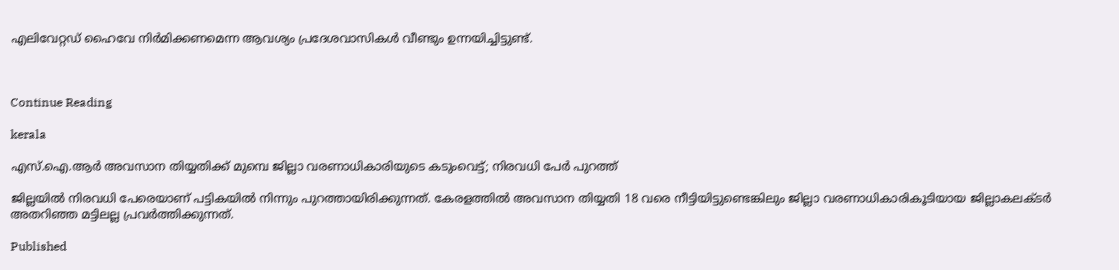എലിവേറ്റഡ് ഹൈവേ നിര്‍മിക്കണമെന്ന ആവശ്യം പ്രദേശവാസികള്‍ വീണ്ടും ഉന്നയിച്ചിട്ടുണ്ട്.



Continue Reading

kerala

എസ്.ഐ.ആര്‍ അവസാന തിയ്യതിക്ക് മുമ്പെ ജില്ലാ വരണാധികാരിയുടെ കടുംവെട്ട്; നിരവധി പേര്‍ പുറത്ത്

ജില്ലയില്‍ നിരവധി പേരെയാണ് പട്ടികയില്‍ നിന്നും പുറത്തായിരിക്കുന്നത്. കേരളത്തില്‍ അവസാന തിയ്യതി 18 വരെ നീട്ടിയിട്ടുണ്ടെങ്കിലും ജില്ലാ വരണാധികാരികൂടിയായ ജില്ലാകലക്ടര്‍ അതറിഞ്ഞ മട്ടിലല്ല പ്രവര്‍ത്തിക്കുന്നത്.

Published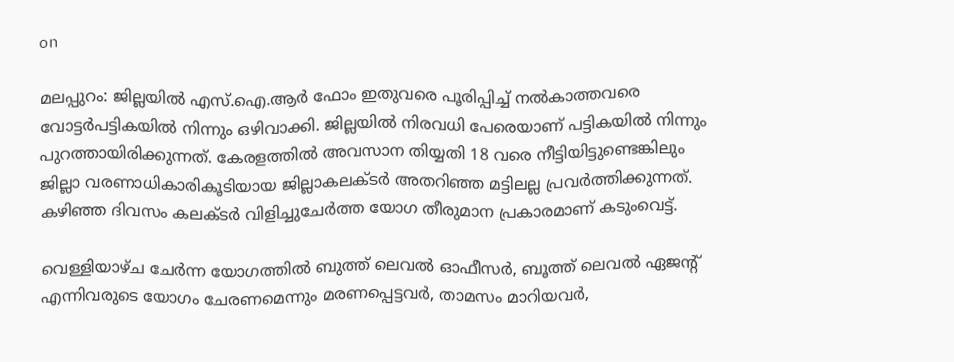on

മലപ്പുറം: ജില്ലയില്‍ എസ്.ഐ.ആര്‍ ഫോം ഇതുവരെ പൂരിപ്പിച്ച് നല്‍കാത്തവരെ വോട്ടര്‍പട്ടികയില്‍ നിന്നും ഒഴിവാക്കി. ജില്ലയില്‍ നിരവധി പേരെയാണ് പട്ടികയില്‍ നിന്നും പുറത്തായിരിക്കുന്നത്. കേരളത്തില്‍ അവസാന തിയ്യതി 18 വരെ നീട്ടിയിട്ടുണ്ടെങ്കിലും ജില്ലാ വരണാധികാരികൂടിയായ ജില്ലാകലക്ടര്‍ അതറിഞ്ഞ മട്ടിലല്ല പ്രവര്‍ത്തിക്കുന്നത്. കഴിഞ്ഞ ദിവസം കലക്ടര്‍ വിളിച്ചുചേര്‍ത്ത യോഗ തീരുമാന പ്രകാരമാണ് കടുംവെട്ട്.

വെള്ളിയാഴ്ച ചേര്‍ന്ന യോഗത്തില്‍ ബുത്ത് ലെവല്‍ ഓഫീസര്‍, ബൂത്ത് ലെവല്‍ ഏജന്റ് എന്നിവരുടെ യോഗം ചേരണമെന്നും മരണപ്പെട്ടവര്‍, താമസം മാറിയവര്‍,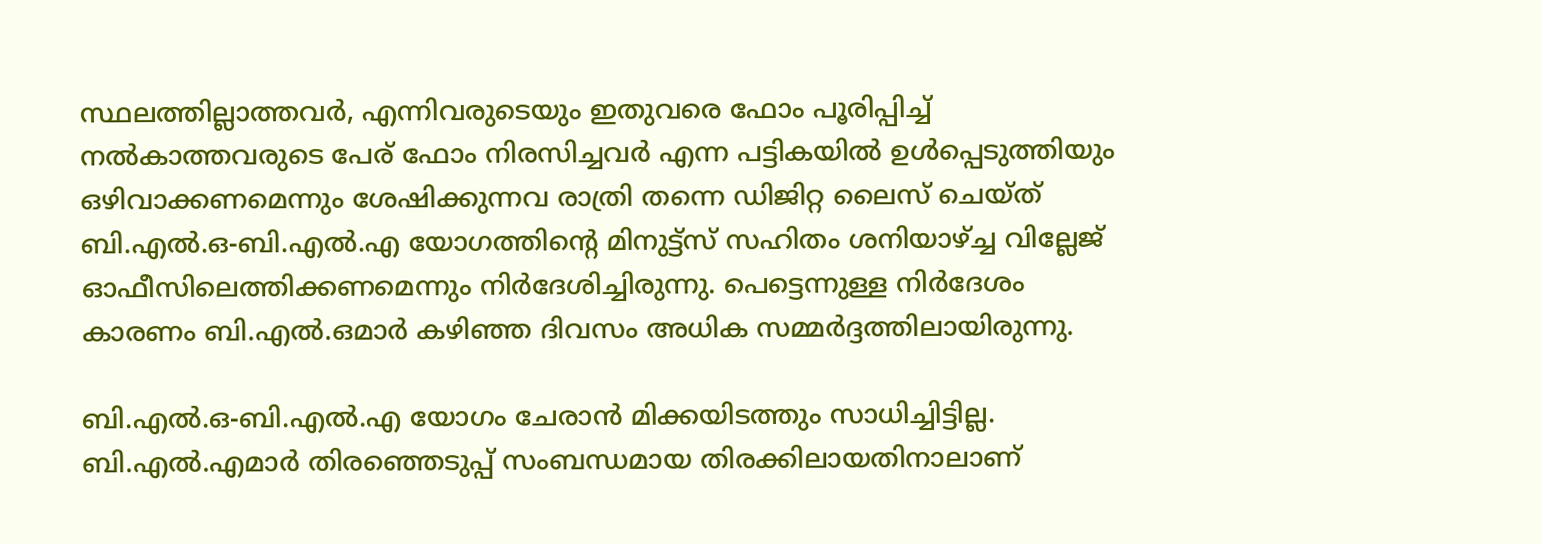സ്ഥലത്തില്ലാത്തവര്‍, എന്നിവരുടെയും ഇതുവരെ ഫോം പൂരിപ്പിച്ച് നല്‍കാത്തവരുടെ പേര് ഫോം നിരസിച്ചവര്‍ എന്ന പട്ടികയില്‍ ഉള്‍പ്പെടുത്തിയും ഒഴിവാക്കണമെന്നും ശേഷിക്കുന്നവ രാത്രി തന്നെ ഡിജിറ്റ ലൈസ് ചെയ്ത് ബി.എല്‍.ഒ-ബി.എല്‍.എ യോഗത്തിന്റെ മിനുട്ട്‌സ് സഹിതം ശനിയാഴ്ച്ച വില്ലേജ് ഓഫീസിലെത്തിക്കണമെന്നും നിര്‍ദേശിച്ചിരുന്നു. പെട്ടെന്നുള്ള നിര്‍ദേശം കാരണം ബി.എല്‍.ഒമാര്‍ കഴിഞ്ഞ ദിവസം അധിക സമ്മര്‍ദ്ദത്തിലായിരുന്നു.

ബി.എല്‍.ഒ-ബി.എല്‍.എ യോഗം ചേരാന്‍ മിക്കയിടത്തും സാധിച്ചിട്ടില്ല. ബി.എല്‍.എമാര്‍ തിരഞ്ഞെടുപ്പ് സംബന്ധമായ തിരക്കിലായതിനാലാണ്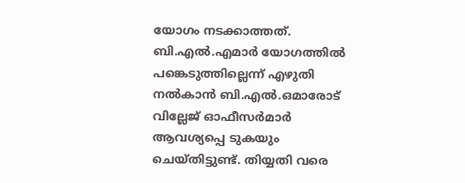യോഗം നടക്കാത്തത്. ബി.എല്‍.എമാര്‍ യോഗത്തില്‍ പങ്കെടുത്തില്ലെന്ന് എഴുതി നല്‍കാന്‍ ബി.എല്‍.ഒമാരോട് വില്ലേജ് ഓഫീസര്‍മാര്‍ ആവശ്യപ്പെ ടുകയും ചെയ്തിട്ടുണ്ട്. തിയ്യതി വരെ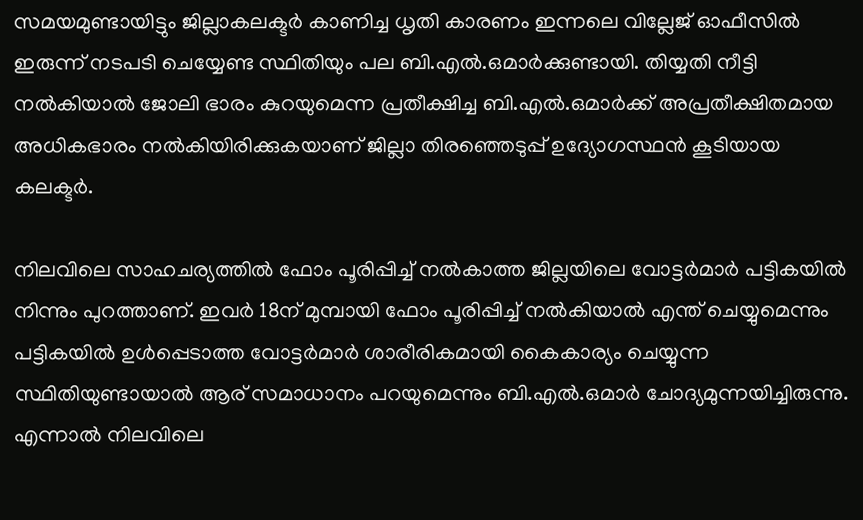സമയമുണ്ടായിട്ടും ജില്ലാകലക്ടര്‍ കാണിച്ച ധൃതി കാരണം ഇന്നലെ വില്ലേജ് ഓഫീസില്‍ ഇരുന്ന് നടപടി ചെയ്യേണ്ട സ്ഥിതിയും പല ബി.എല്‍.ഒമാര്‍ക്കുണ്ടായി. തിയ്യതി നീട്ടി നല്‍കിയാല്‍ ജോലി ഭാരം കുറയുമെന്ന പ്രതീക്ഷിച്ച ബി.എല്‍.ഒമാര്‍ക്ക് അപ്രതീക്ഷിതമായ അധികഭാരം നല്‍കിയിരിക്കുകയാണ് ജില്ലാ തിരഞ്ഞെടുപ്പ് ഉദ്യോഗസ്ഥന്‍ കൂടിയായ കലക്ടര്‍.

നിലവിലെ സാഹചര്യത്തില്‍ ഫോം പൂരിപ്പിച്ച് നല്‍കാത്ത ജില്ലയിലെ വോട്ടര്‍മാര്‍ പട്ടികയില്‍ നിന്നും പുറത്താണ്. ഇവര്‍ 18ന് മുമ്പായി ഫോം പൂരിപ്പിച്ച് നല്‍കിയാല്‍ എന്ത് ചെയ്യുമെന്നും പട്ടികയില്‍ ഉള്‍പ്പെടാത്ത വോട്ടര്‍മാര്‍ ശാരീരികമായി കൈകാര്യം ചെയ്യുന്ന സ്ഥിതിയുണ്ടായാല്‍ ആര് സമാധാനം പറയുമെന്നും ബി.എല്‍.ഒമാര്‍ ചോദ്യമുന്നയിച്ചിരുന്നു. എന്നാല്‍ നിലവിലെ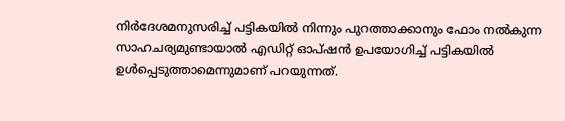നിര്‍ദേശമനുസരിച്ച് പട്ടികയില്‍ നിന്നും പുറത്താക്കാനും ഫോം നല്‍കുന്ന സാഹചര്യമുണ്ടായാല്‍ എഡിറ്റ് ഓപ്ഷന്‍ ഉപയോഗിച്ച് പട്ടികയില്‍ ഉള്‍പ്പെടുത്താമെന്നുമാണ് പറയുന്നത്.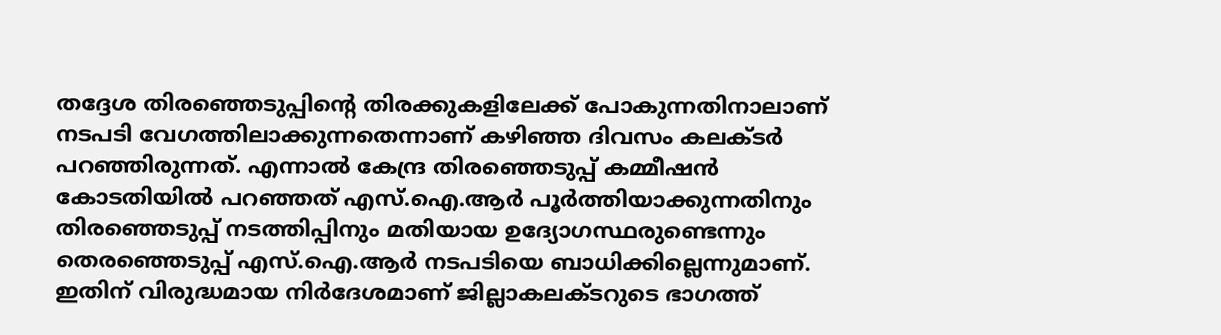തദ്ദേശ തിരഞ്ഞെടുപ്പിന്റെ തിരക്കുകളിലേക്ക് പോകുന്നതിനാലാണ് നടപടി വേഗത്തിലാക്കുന്നതെന്നാണ് കഴിഞ്ഞ ദിവസം കലക്ടര്‍ പറഞ്ഞിരുന്നത്. എന്നാല്‍ കേന്ദ്ര തിരഞ്ഞെടുപ്പ് കമ്മീഷന്‍ കോടതിയില്‍ പറഞ്ഞത് എസ്.ഐ.ആര്‍ പൂര്‍ത്തിയാക്കുന്നതിനും തിരഞ്ഞെടുപ്പ് നടത്തിപ്പിനും മതിയായ ഉദ്യോഗസ്ഥരുണ്ടെന്നും തെരഞ്ഞെടുപ്പ് എസ്.ഐ.ആര്‍ നടപടിയെ ബാധിക്കില്ലെന്നുമാണ്. ഇതിന് വിരുദ്ധമായ നിര്‍ദേശമാണ് ജില്ലാകലക്ടറുടെ ഭാഗത്ത്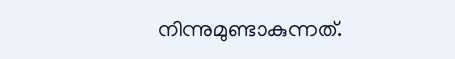നിന്നുമുണ്ടാകുന്നത്.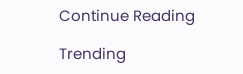Continue Reading

Trending